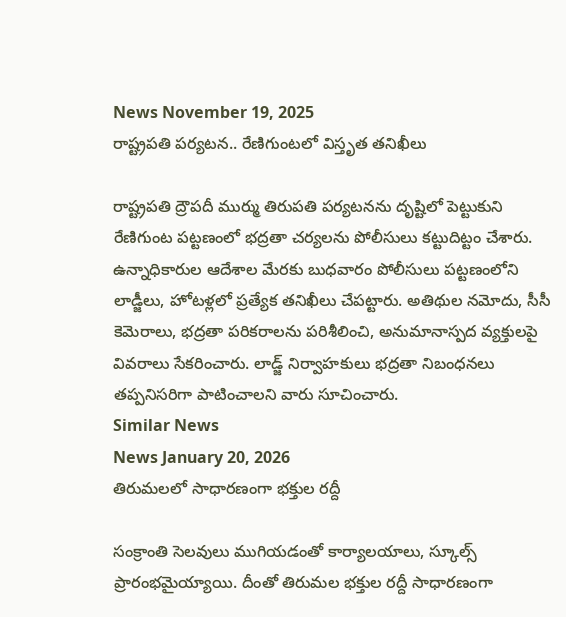News November 19, 2025
రాష్ట్రపతి పర్యటన.. రేణిగుంటలో విస్తృత తనిఖీలు

రాష్ట్రపతి ద్రౌపదీ ముర్ము తిరుపతి పర్యటనను దృష్టిలో పెట్టుకుని రేణిగుంట పట్టణంలో భద్రతా చర్యలను పోలీసులు కట్టుదిట్టం చేశారు. ఉన్నాధికారుల ఆదేశాల మేరకు బుధవారం పోలీసులు పట్టణంలోని లాడ్జీలు, హోటళ్లలో ప్రత్యేక తనిఖీలు చేపట్టారు. అతిథుల నమోదు, సీసీ కెమెరాలు, భద్రతా పరికరాలను పరిశీలించి, అనుమానాస్పద వ్యక్తులపై వివరాలు సేకరించారు. లాడ్జ్ నిర్వాహకులు భద్రతా నిబంధనలు తప్పనిసరిగా పాటించాలని వారు సూచించారు.
Similar News
News January 20, 2026
తిరుమలలో సాధారణంగా భక్తుల రద్దీ

సంక్రాంతి సెలవులు ముగియడంతో కార్యాలయాలు, స్కూల్స్ ప్రారంభమైయ్యాయి. దీంతో తిరుమల భక్తుల రద్దీ సాధారణంగా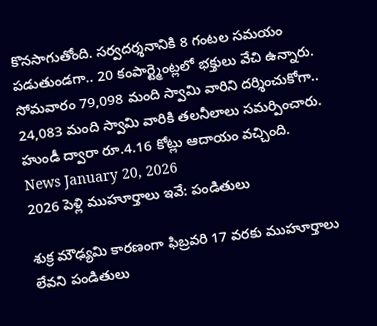కొనసాగుతోంది. సర్వదర్శనానికి 8 గంటల సమయం పడుతుండగా.. 20 కంపార్ట్మెంట్లలో భక్తులు వేచి ఉన్నారు. సోమవారం 79,098 మంది స్వామి వారిని దర్శించుకోగా.. 24,083 మంది స్వామి వారికి తలనీలాలు సమర్పించారు. హుండీ ద్వారా రూ.4.16 కోట్లు ఆదాయం వచ్చింది.
News January 20, 2026
2026 పెళ్లి ముహూర్తాలు ఇవే: పండితులు

శుక్ర మౌఢ్యమి కారణంగా ఫిబ్రవరి 17 వరకు ముహూర్తాలు లేవని పండితులు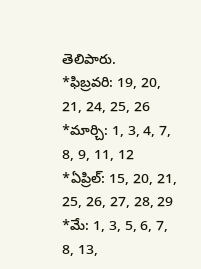తెలిపారు.
*ఫిబ్రవరి: 19, 20, 21, 24, 25, 26 *మార్చి: 1, 3, 4, 7, 8, 9, 11, 12
*ఏప్రిల్: 15, 20, 21, 25, 26, 27, 28, 29 *మే: 1, 3, 5, 6, 7, 8, 13,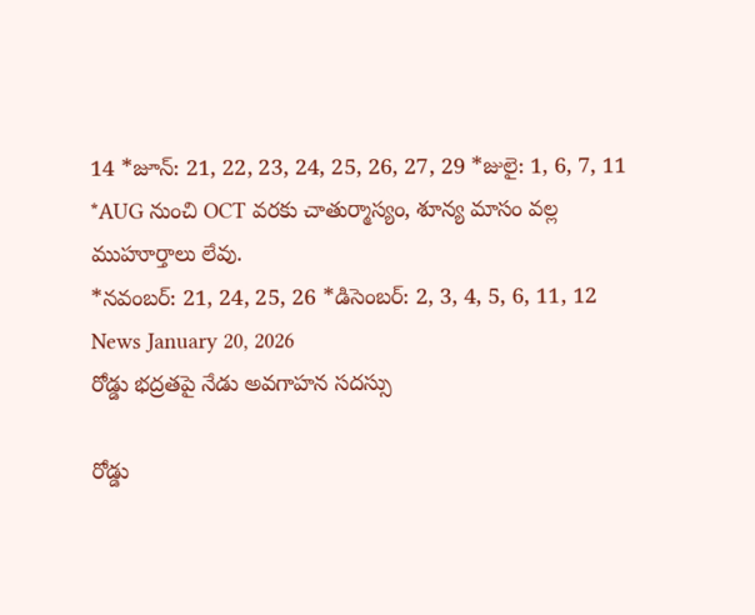14 *జూన్: 21, 22, 23, 24, 25, 26, 27, 29 *జులై: 1, 6, 7, 11 *AUG నుంచి OCT వరకు చాతుర్మాస్యం, శూన్య మాసం వల్ల ముహూర్తాలు లేవు.
*నవంబర్: 21, 24, 25, 26 *డిసెంబర్: 2, 3, 4, 5, 6, 11, 12
News January 20, 2026
రోడ్డు భద్రతపై నేడు అవగాహన సదస్సు

రోడ్డు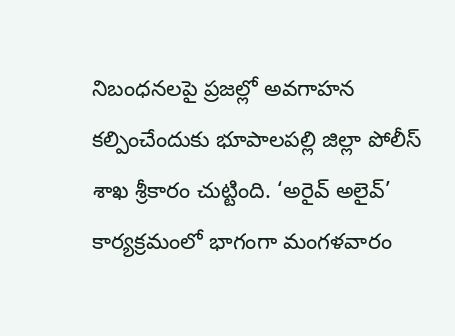నిబంధనలపై ప్రజల్లో అవగాహన కల్పించేందుకు భూపాలపల్లి జిల్లా పోలీస్ శాఖ శ్రీకారం చుట్టింది. ‘అరైవ్ అలైవ్’ కార్యక్రమంలో భాగంగా మంగళవారం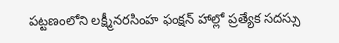పట్టణంలోని లక్ష్మీనరసింహ ఫంక్షన్ హాల్లో ప్రత్యేక సదస్సు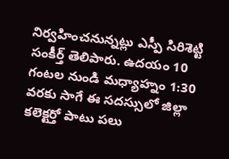నిర్వహించనున్నట్లు ఎస్పీ సిరిశెట్టి సంకీర్త్ తెలిపారు. ఉదయం 10 గంటల నుండి మధ్యాహ్నం 1:30 వరకు సాగే ఈ సదస్సులో జిల్లా కలెక్టర్తో పాటు పలు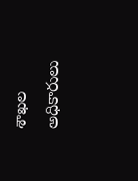శాఖల అధికారులు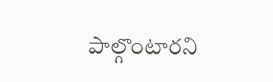పాల్గొంటారని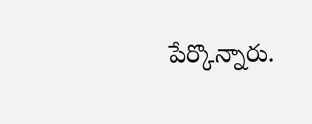పేర్కొన్నారు.